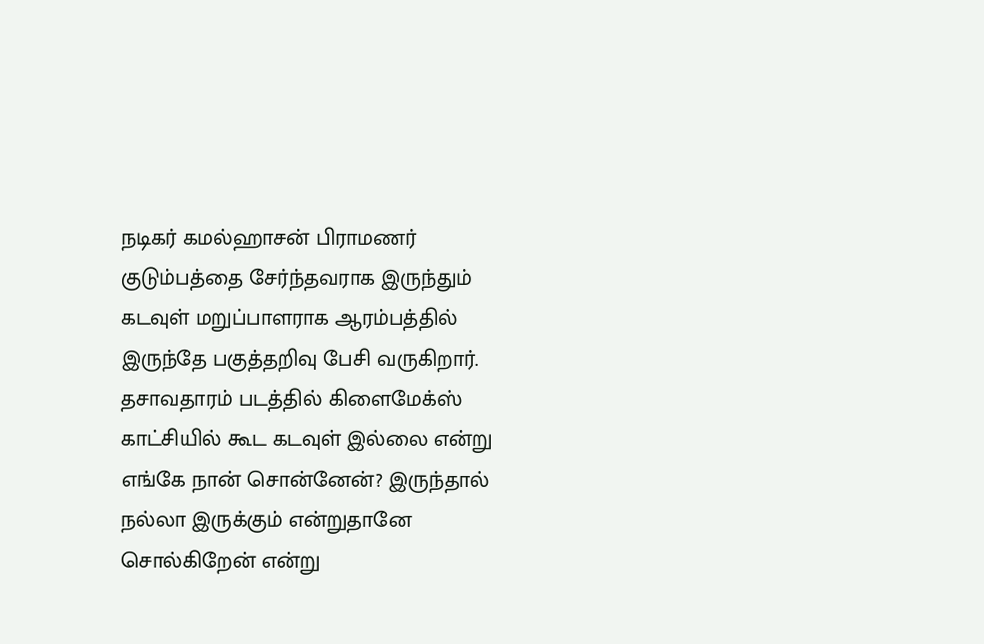நடிகர் கமல்ஹாசன் பிராமணர் குடும்பத்தை சேர்ந்தவராக இருந்தும் கடவுள் மறுப்பாளராக ஆரம்பத்தில் இருந்தே பகுத்தறிவு பேசி வருகிறார். தசாவதாரம் படத்தில் கிளைமேக்ஸ் காட்சியில் கூட கடவுள் இல்லை என்று எங்கே நான் சொன்னேன்? இருந்தால் நல்லா இருக்கும் என்றுதானே சொல்கிறேன் என்று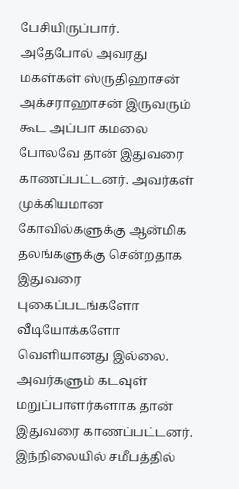பேசியிருப்பார்.
அதேபோல் அவரது மகள்கள் ஸ்ருதிஹாசன் அக்சராஹாசன் இருவரும் கூட அப்பா கமலை போலவே தான் இதுவரை காணப்பட்டனர். அவர்கள் முக்கியமான கோவில்களுக்கு ஆன்மிக தலங்களுக்கு சென்றதாக இதுவரை புகைப்படங்களோ வீடியோக்களோ வெளியானது இல்லை. அவர்களும் கடவுள் மறுப்பாளர்களாக தான் இதுவரை காணப்பட்டனர்.
இந்நிலையில் சமீபத்தில்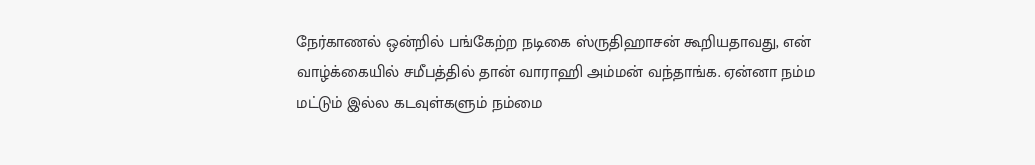நேர்காணல் ஒன்றில் பங்கேற்ற நடிகை ஸ்ருதிஹாசன் கூறியதாவது, என் வாழ்க்கையில் சமீபத்தில் தான் வாராஹி அம்மன் வந்தாங்க. ஏன்னா நம்ம மட்டும் இல்ல கடவுள்களும் நம்மை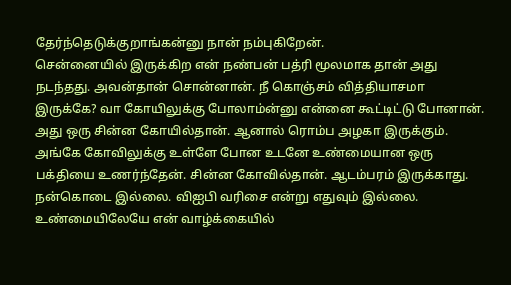தேர்ந்தெடுக்குறாங்கன்னு நான் நம்புகிறேன்.
சென்னையில் இருக்கிற என் நண்பன் பத்ரி மூலமாக தான் அது நடந்தது. அவன்தான் சொன்னான். நீ கொஞ்சம் வித்தியாசமா இருக்கே? வா கோயிலுக்கு போலாம்ன்னு என்னை கூட்டிட்டு போனான். அது ஒரு சின்ன கோயில்தான். ஆனால் ரொம்ப அழகா இருக்கும்.
அங்கே கோவிலுக்கு உள்ளே போன உடனே உண்மையான ஒரு பக்தியை உணர்ந்தேன். சின்ன கோவில்தான். ஆடம்பரம் இருக்காது. நன்கொடை இல்லை. விஐபி வரிசை என்று எதுவும் இல்லை. உண்மையிலேயே என் வாழ்க்கையில்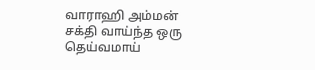வாராஹி அம்மன் சக்தி வாய்ந்த ஒரு தெய்வமாய்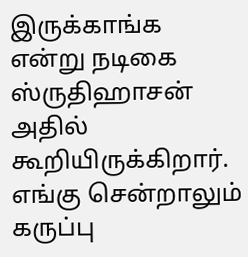இருக்காங்க என்று நடிகை ஸ்ருதிஹாசன் அதில் கூறியிருக்கிறார்.
எங்கு சென்றாலும் கருப்பு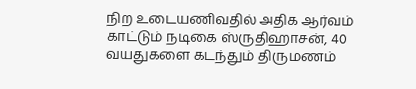நிற உடையணிவதில் அதிக ஆர்வம் காட்டும் நடிகை ஸ்ருதிஹாசன், 40 வயதுகளை கடந்தும் திருமணம்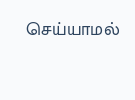செய்யாமல்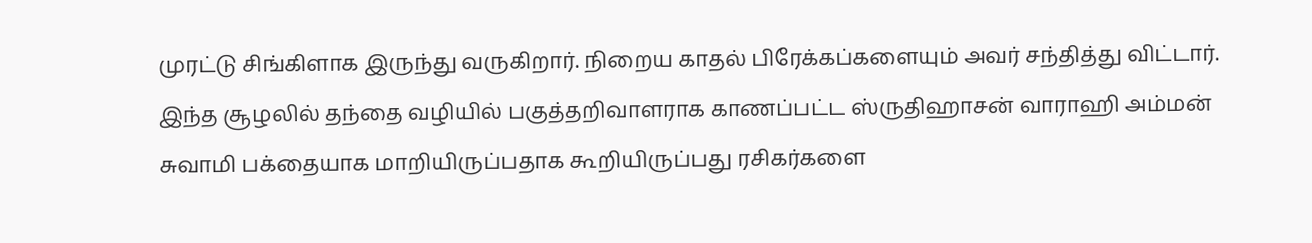முரட்டு சிங்கிளாக இருந்து வருகிறார். நிறைய காதல் பிரேக்கப்களையும் அவர் சந்தித்து விட்டார். இந்த சூழலில் தந்தை வழியில் பகுத்தறிவாளராக காணப்பட்ட ஸ்ருதிஹாசன் வாராஹி அம்மன் சுவாமி பக்தையாக மாறியிருப்பதாக கூறியிருப்பது ரசிகர்களை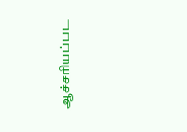ஆச்சரியப்பட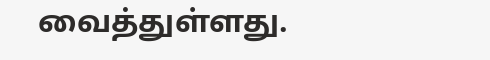வைத்துள்ளது.